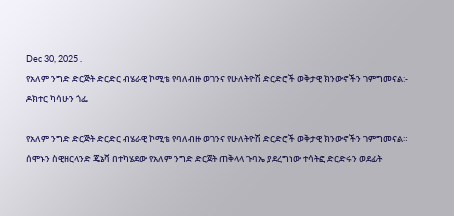Dec 30, 2025 .
የአለም ንግድ ድርጅት ድርድር ብሄራዊ ኮሚቴ የባለብዙ ወገንና የሁለትዮሽ ድርድሮች ወቅታዊ ክንውኖችን ገምግመናል:- ዶክተር ካሳሁን ጎፌ

የአለም ንግድ ድርጅት ድርድር ብሄራዊ ኮሚቴ የባለብዙ ወገንና የሁለትዮሽ ድርድሮች ወቅታዊ ክንውኖችን ገምግመናል።
ሰሞኑን ስዊዘርላንድ ጄኔቫ በተካሄደው የአለም ንግድ ድርጀት ጠቅላላ ጉባኤ ያደረግነው ተሳትፎ ድርድሩን ወደፊት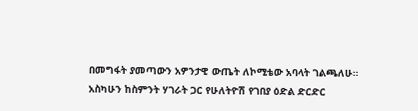በመግፋት ያመጣውን አዎንታዊ ውጤት ለኮሚቴው አባላት ገልጫለሁ።
አስካሁን ከስምንት ሃገራት ጋር የሁለትዮሽ የገበያ ዕድል ድርድር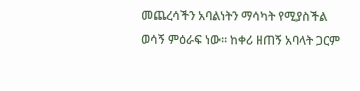መጨረሳችን አባልነትን ማሳካት የሚያስችል ወሳኝ ምዕራፍ ነው። ከቀሪ ዘጠኝ አባላት ጋርም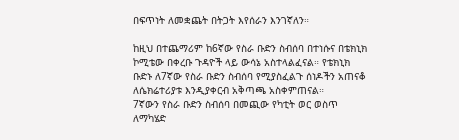በፍጥነት ለመቋጨት በትጋት እየሰራን እንገኛለን።

ከዚህ በተጨማሪም ከ6ኛው የስራ ቡድን ስብሰባ በተነሱና በቴክኒክ ኮሚቴው በቀረቡ ጉዳዮች ላይ ውሳኔ አስተላልፈናል። የቴክኒክ ቡድኑ ለ7ኛው የስራ ቡድን ስብሰባ የሚያስፈልጉ ሰነዶችን አጠናቆ ለሴክሬተሪያቱ እንዲያቀርብ አቅጣጫ አስቀምጠናል።
7ኛውን የስራ ቡድን ስብሰባ በመጪው የካቲት ወር ወስጥ ለማካሄድ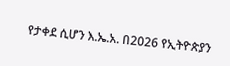የታቀደ ሲሆን እ.ኤ.አ. በ2026 የኢትዮጵያን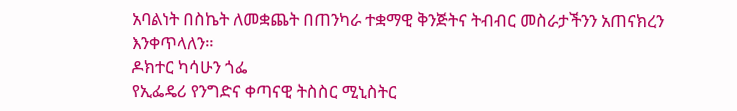አባልነት በስኬት ለመቋጨት በጠንካራ ተቋማዊ ቅንጅትና ትብብር መስራታችንን አጠናክረን እንቀጥላለን።
ዶክተር ካሳሁን ጎፌ
የኢፌዴሪ የንግድና ቀጣናዊ ትስስር ሚኒስትር